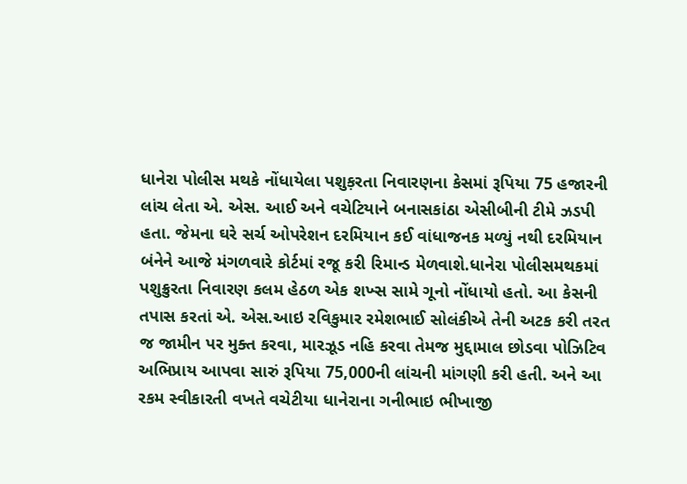ધાનેરા પોલીસ મથકે નોંધાયેલા પશુક઼રતા નિવારણના કેસમાં રૂપિયા 75 હજારની લાંચ લેતા એ. એસ. આઈ અને વચેટિયાને બનાસકાંઠા એસીબીની ટીમે ઝડપી હતા. જેમના ઘરે સર્ચ ઓપરેશન દરમિયાન કઈ વાંધાજનક મળ્યું નથી દરમિયાન બંનેને આજે મંગળવારે કોર્ટમાં રજૂ કરી રિમાન્ડ મેળવાશે.ધાનેરા પોલીસમથકમાં પશુક્રુરતા નિવારણ કલમ હેઠળ એક શખ્સ સામે ગૂનો નોંધાયો હતો. આ કેસની તપાસ કરતાં એ. એસ.આઇ રવિકુમાર રમેશભાઈ સોલંકીએ તેની અટક કરી તરત જ જામીન પર મુક્ત કરવા, મારઝૂડ નહિ કરવા તેમજ મુદ્દામાલ છોડવા પોઝિટિવ અભિપ્રાય આપવા સારું રૂપિયા 75,000ની લાંચની માંગણી કરી હતી. અને આ રકમ સ્વીકારતી વખતે વચેટીયા ધાનેરાના ગનીભાઇ ભીખાજી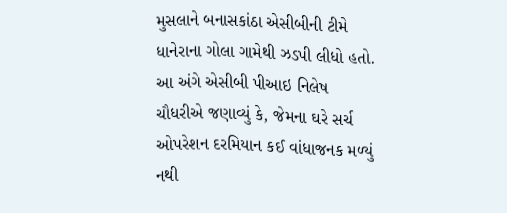મુસલાને બનાસકાંઠા એસીબીની ટીમે ધાનેરાના ગોલા ગામેથી ઝડપી લીધો હતો. આ અંગે એસીબી પીઆઇ નિલેષ ચૌધરીએ જણાવ્યું કે, જેમના ઘરે સર્ચ ઓપરેશન દરમિયાન કઈ વાંધાજનક મળ્યું નથી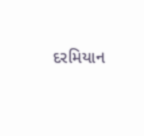દરમિયાન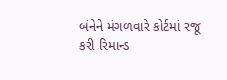બંનેને મંગળવારે કોર્ટમાં રજૂ કરી રિમાન્ડ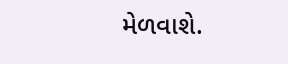મેળવાશે.